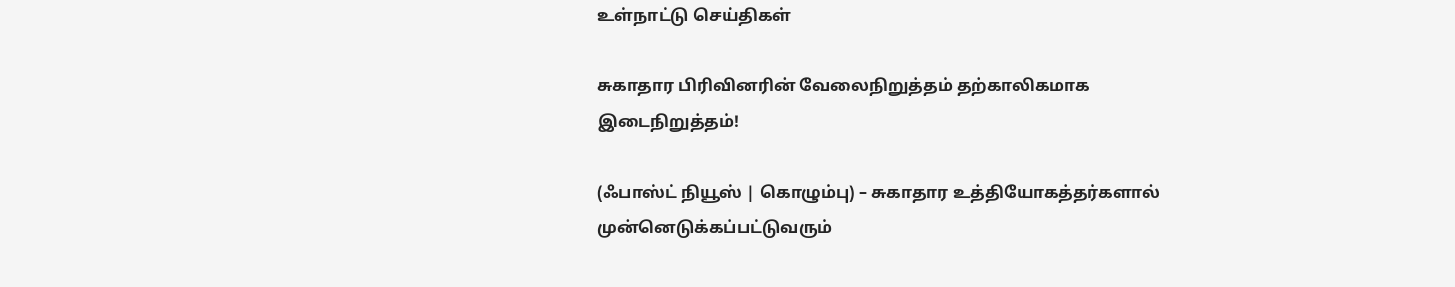உள்நாட்டு செய்திகள்

சுகாதார பிரிவினரின் வேலைநிறுத்தம் தற்காலிகமாக இடைநிறுத்தம்!

(ஃபாஸ்ட் நியூஸ் | கொழும்பு) – சுகாதார உத்தியோகத்தர்களால் முன்னெடுக்கப்பட்டுவரும்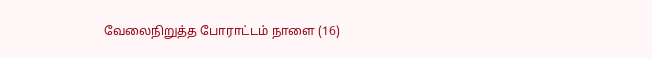வேலைநிறுத்த போராட்டம் நாளை (16)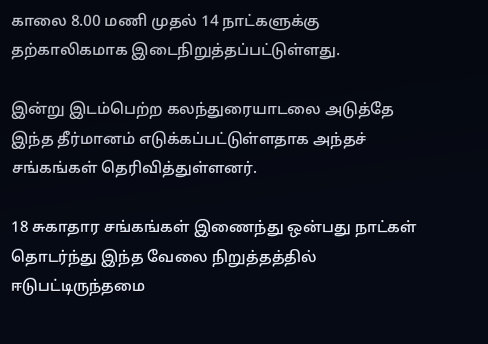காலை 8.00 மணி முதல் 14 நாட்களுக்கு தற்காலிகமாக இடைநிறுத்தப்பட்டுள்ளது.

இன்று இடம்பெற்ற கலந்துரையாடலை அடுத்தே இந்த தீர்மானம் எடுக்கப்பட்டுள்ளதாக அந்தச் சங்கங்கள் தெரிவித்துள்ளனர்.

18 சுகாதார சங்கங்கள் இணைந்து ஒன்பது நாட்கள் தொடர்ந்து இந்த வேலை நிறுத்தத்தில் ஈடுபட்டிருந்தமை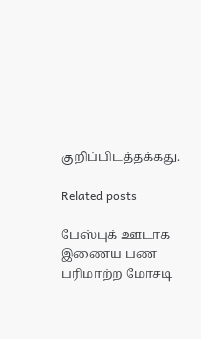குறிப்பிடத்தக்கது.

Related posts

பேஸ்புக் ஊடாக இணைய பண பரிமாற்ற மோசடி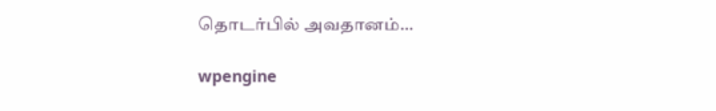தொடர்பில் அவதானம்…

wpengine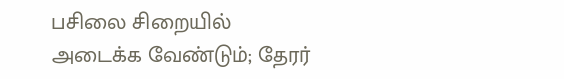பசிலை சிறையில் அடைக்க வேண்டும்; தேரர்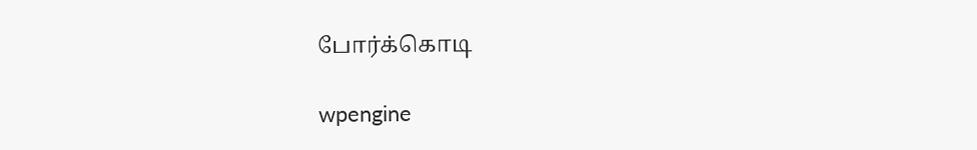போர்க்கொடி

wpengine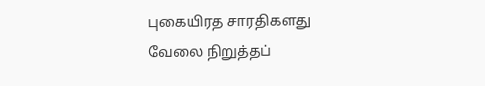புகையிரத சாரதிகளது வேலை நிறுத்தப்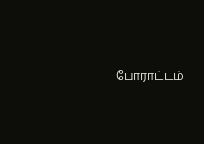போராட்டம்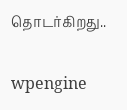தொடர்கிறது..

wpengine